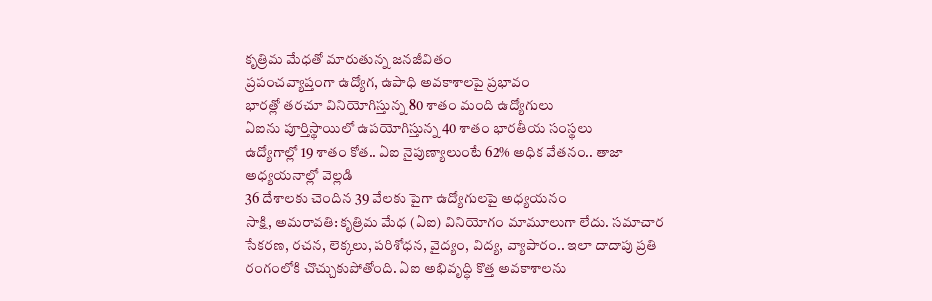కృత్రిమ మేధతో మారుతున్న జనజీవితం
ప్రపంచవ్యాప్తంగా ఉద్యోగ, ఉపాధి అవకాశాలపై ప్రభావం
భారత్లో తరచూ వినియోగిస్తున్న 80 శాతం మంది ఉద్యోగులు
ఏఐను పూర్తిస్థాయిలో ఉపయోగిస్తున్న 40 శాతం భారతీయ సంస్థలు
ఉద్యోగాల్లో 19 శాతం కోత.. ఏఐ నైపుణ్యాలుంటే 62% అధిక వేతనం.. తాజా అధ్యయనాల్లో వెల్లడి
36 దేశాలకు చెందిన 39 వేలకు పైగా ఉద్యోగులపై అధ్యయనం
సాక్షి, అమరావతి: కృత్రిమ మేధ (ఏఐ) వినియోగం మామూలుగా లేదు. సమాచార సేకరణ, రచన, లెక్కలు, పరిశోధన, వైద్యం, విద్య, వ్యాపారం.. ఇలా దాదాపు ప్రతి రంగంలోకి చొచ్చుకుపోతోంది. ఏఐ అభివృద్ధి కొత్త అవకాశాలను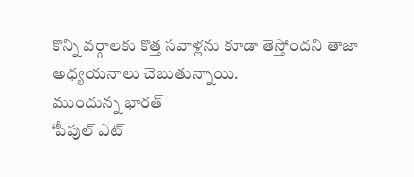కొన్ని వర్గాలకు కొత్త సవాళ్లను కూడా తెస్తోందని తాజా అధ్యయనాలు చెబుతున్నాయి.
ముందున్న భారత్
‘పీపుల్ ఎట్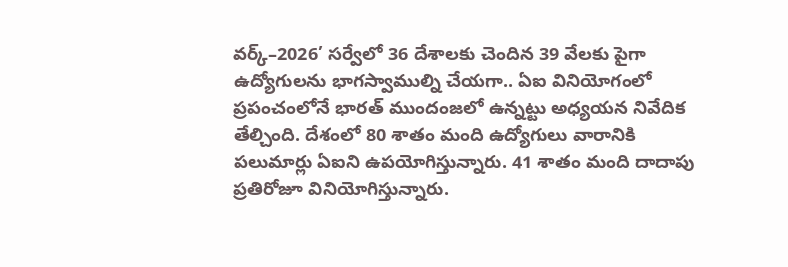వర్క్–2026’ సర్వేలో 36 దేశాలకు చెందిన 39 వేలకు పైగా ఉద్యోగులను భాగస్వాముల్ని చేయగా.. ఏఐ వినియోగంలో ప్రపంచంలోనే భారత్ ముందంజలో ఉన్నట్టు అధ్యయన నివేదిక తేల్చింది. దేశంలో 80 శాతం మంది ఉద్యోగులు వారానికి పలుమార్లు ఏఐని ఉపయోగిస్తున్నారు. 41 శాతం మంది దాదాపు ప్రతిరోజూ వినియోగిస్తున్నారు.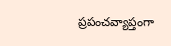ప్రపంచవ్యాప్తంగా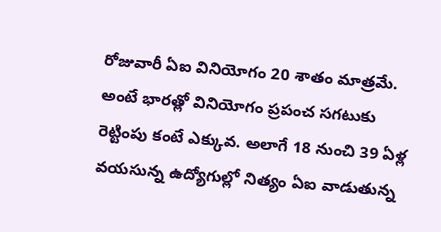రోజువారీ ఏఐ వినియోగం 20 శాతం మాత్రమే. అంటే భారత్లో వినియోగం ప్రపంచ సగటుకు రెట్టింపు కంటే ఎక్కువ. అలాగే 18 నుంచి 39 ఏళ్ల వయసున్న ఉద్యోగుల్లో నిత్యం ఏఐ వాడుతున్న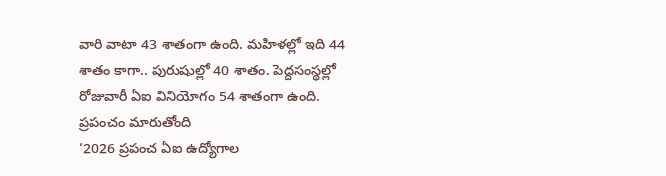వారి వాటా 43 శాతంగా ఉంది. మహిళల్లో ఇది 44 శాతం కాగా.. పురుషుల్లో 40 శాతం. పెద్దసంస్థల్లో రోజువారీ ఏఐ వినియోగం 54 శాతంగా ఉంది.
ప్రపంచం మారుతోంది
‘2026 ప్రపంచ ఏఐ ఉద్యోగాల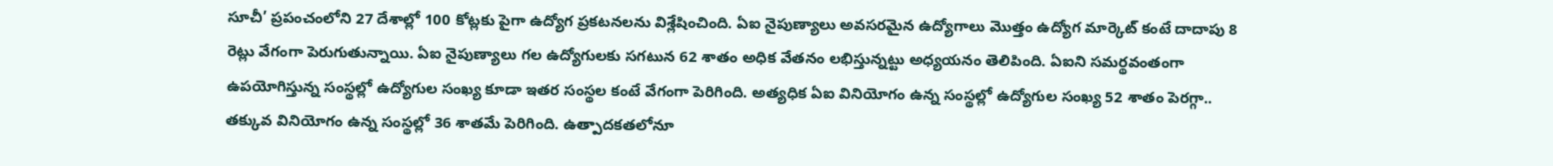సూచీ’ ప్రపంచంలోని 27 దేశాల్లో 100 కోట్లకు పైగా ఉద్యోగ ప్రకటనలను విశ్లేషించింది. ఏఐ నైపుణ్యాలు అవసరమైన ఉద్యోగాలు మొత్తం ఉద్యోగ మార్కెట్ కంటే దాదాపు 8 రెట్లు వేగంగా పెరుగుతున్నాయి. ఏఐ నైపుణ్యాలు గల ఉద్యోగులకు సగటున 62 శాతం అధిక వేతనం లభిస్తున్నట్టు అధ్యయనం తెలిపింది. ఏఐని సమర్థవంతంగా ఉపయోగిస్తున్న సంస్థల్లో ఉద్యోగుల సంఖ్య కూడా ఇతర సంస్థల కంటే వేగంగా పెరిగింది. అత్యధిక ఏఐ వినియోగం ఉన్న సంస్థల్లో ఉద్యోగుల సంఖ్య 52 శాతం పెరగ్గా.. తక్కువ వినియోగం ఉన్న సంస్థల్లో 36 శాతమే పెరిగింది. ఉత్పాదకతలోనూ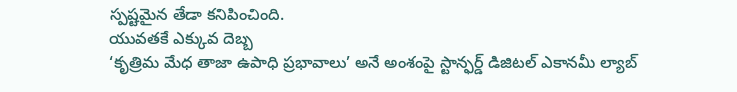స్పష్టమైన తేడా కనిపించింది.
యువతకే ఎక్కువ దెబ్బ
‘కృత్రిమ మేధ తాజా ఉపాధి ప్రభావాలు’ అనే అంశంపై స్టాన్ఫర్డ్ డిజిటల్ ఎకానమీ ల్యాబ్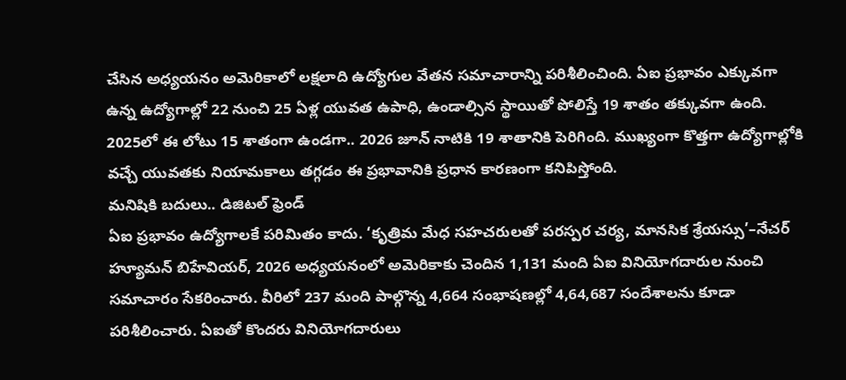చేసిన అధ్యయనం అమెరికాలో లక్షలాది ఉద్యోగుల వేతన సమాచారాన్ని పరిశీలించింది. ఏఐ ప్రభావం ఎక్కువగా ఉన్న ఉద్యోగాల్లో 22 నుంచి 25 ఏళ్ల యువత ఉపాధి, ఉండాల్సిన స్థాయితో పోలిస్తే 19 శాతం తక్కువగా ఉంది. 2025లో ఈ లోటు 15 శాతంగా ఉండగా.. 2026 జూన్ నాటికి 19 శాతానికి పెరిగింది. ముఖ్యంగా కొత్తగా ఉద్యోగాల్లోకి వచ్చే యువతకు నియామకాలు తగ్గడం ఈ ప్రభావానికి ప్రధాన కారణంగా కనిపిస్తోంది.
మనిషికి బదులు.. డిజిటల్ ఫ్రెండ్
ఏఐ ప్రభావం ఉద్యోగాలకే పరిమితం కాదు. ‘కృత్రిమ మేధ సహచరులతో పరస్పర చర్య, మానసిక శ్రేయస్సు’–నేచర్ హ్యూమన్ బిహేవియర్, 2026 అధ్యయనంలో అమెరికాకు చెందిన 1,131 మంది ఏఐ వినియోగదారుల నుంచి సమాచారం సేకరించారు. వీరిలో 237 మంది పాల్గొన్న 4,664 సంభాషణల్లో 4,64,687 సందేశాలను కూడా పరిశీలించారు. ఏఐతో కొందరు వినియోగదారులు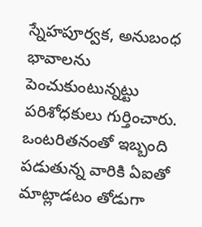స్నేహపూర్వక, అనుబంధ భావాలను పెంచుకుంటున్నట్టు పరిశోధకులు గుర్తించారు. ఒంటరితనంతో ఇబ్బంది పడుతున్న వారికి ఏఐతో మాట్లాడటం తోడుగా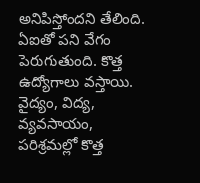అనిపిస్తోందని తేలింది.
ఏఐతో పని వేగం పెరుగుతుంది. కొత్త ఉద్యోగాలు వస్తాయి. వైద్యం, విద్య, వ్యవసాయం, పరిశ్రమల్లో కొత్త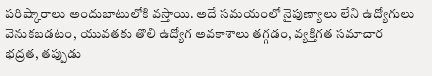పరిష్కారాలు అందుబాటులోకి వస్తాయి. అదే సమయంలో నైపుణ్యాలు లేని ఉద్యోగులు వెనుకబడటం, యువతకు తొలి ఉద్యోగ అవకాశాలు తగ్గడం, వ్యక్తిగత సమాచార భద్రత, తప్పుడు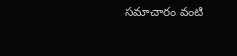సమాచారం వంటి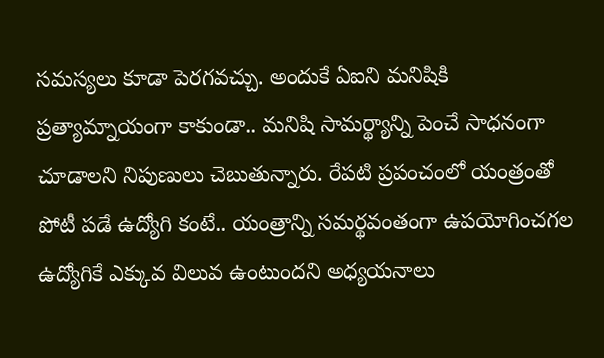సమస్యలు కూడా పెరగవచ్చు. అందుకే ఏఐని మనిషికి ప్రత్యామ్నాయంగా కాకుండా.. మనిషి సామర్థ్యాన్ని పెంచే సాధనంగా చూడాలని నిపుణులు చెబుతున్నారు. రేపటి ప్రపంచంలో యంత్రంతో పోటీ పడే ఉద్యోగి కంటే.. యంత్రాన్ని సమర్థవంతంగా ఉపయోగించగల ఉద్యోగికే ఎక్కువ విలువ ఉంటుందని అధ్యయనాలు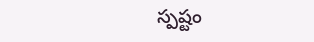స్పష్టం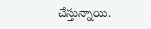చేస్తున్నాయి.